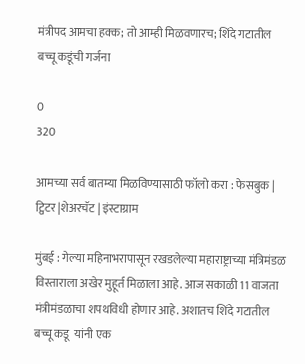मंत्रीपद आमचा हक्क; तो आम्ही मिळवणारच; शिंदे गटातील बच्चू कडूंची गर्जना

0
320

आमच्या सर्व बातम्या मिळविण्यासाठी फॉलो करा : फेसबुक | ट्विटर |शेअरचॅट | इंस्टाग्राम

मुंबई : गेल्या महिनाभरापासून रखडलेल्या महाराष्ट्राच्या मंत्रिमंडळ विस्ताराला अखेर मुहूर्त मिळाला आहे. आज सकाळी 11 वाजता मंत्रीमंडळाचा शपथविधी होणार आहे. अशातच शिंदे गटातील बच्चू कडू  यांनी एक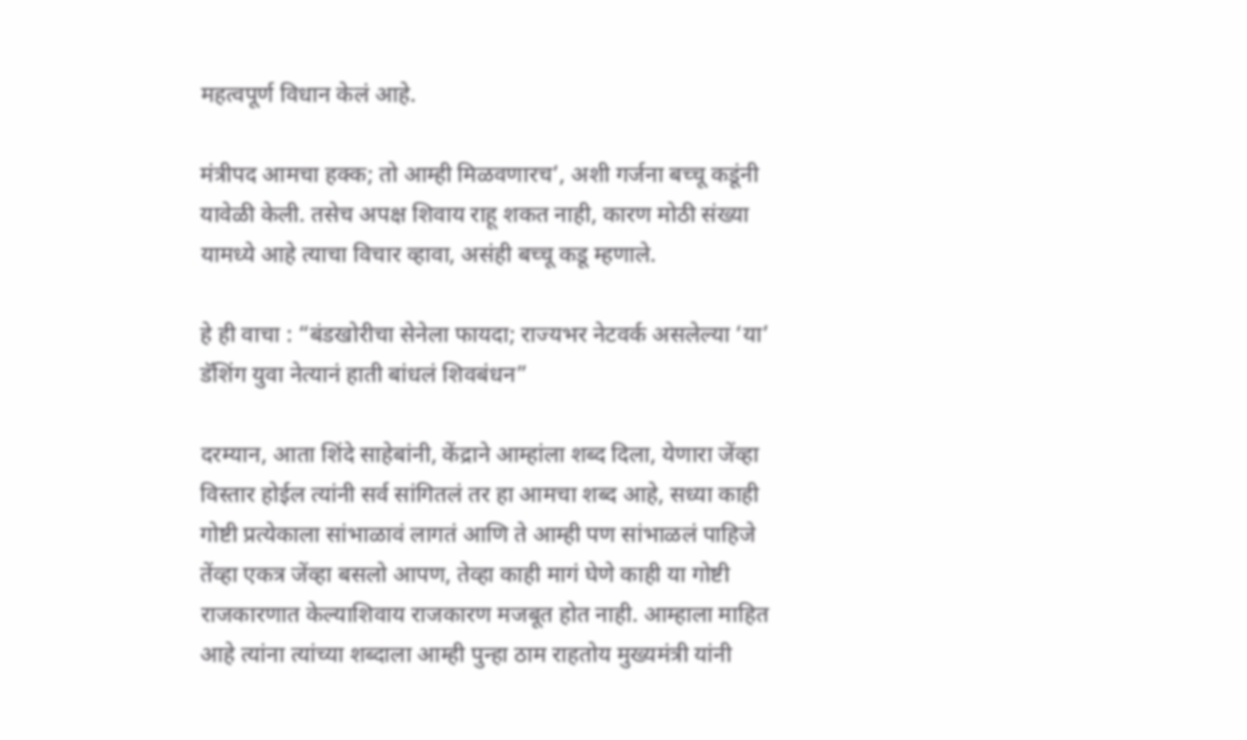महत्वपूर्ण विधान केलं आहे.

मंत्रीपद आमचा हक्क; तो आम्ही मिळवणारच’, अशी गर्जना बच्चू कडूंनी यावेळी केली. तसेच अपक्ष शिवाय राहू शकत नाही, कारण मोठी संख्या यामध्ये आहे त्याचा विचार व्हावा, असंही बच्चू कडू म्हणाले.

हे ही वाचा : “बंडखोरीचा सेनेला फायदा; राज्यभर नेटवर्क असलेल्या ‘या’ डॅशिंग युवा नेत्यानं हाती बांधलं शिवबंधन”

दरम्यान, आता शिंदे साहेबांनी, केंद्राने आम्हांला शब्द दिला, येणारा जेंव्हा विस्तार होईल त्यांनी सर्व सांगितलं तर हा आमचा शब्द आहे, सध्या काही गोष्टी प्रत्येकाला सांभाळावं लागतं आणि ते आम्ही पण सांभाळलं पाहिजे तेंव्हा एकत्र जेंव्हा बसलो आपण, तेव्हा काही मागं घेणे काही या गोष्टी राजकारणात केल्याशिवाय राजकारण मजबूत होत नाही. आम्हाला माहित आहे त्यांना त्यांच्या शब्दाला आम्ही पुन्हा ठाम राहतोय मुख्यमंत्री यांनी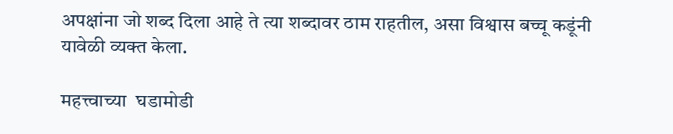अपक्षांना जो शब्द दिला आहे ते त्या शब्दावर ठाम राहतील, असा विश्वास बच्चू कडूंनी यावेळी व्यक्त केला.

महत्त्वाच्या  घडामोडी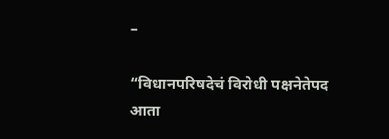–

“विधानपरिषदेचं विरोधी पक्षनेतेपद आता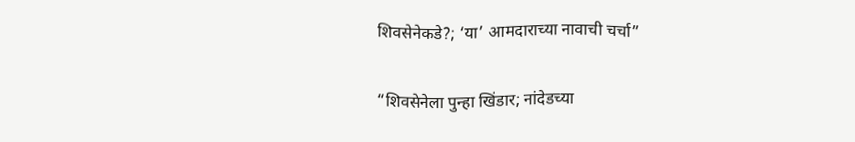शिवसेनेकडे?; ‘या’ आमदाराच्या नावाची चर्चा”

“शिवसेनेला पुन्हा खिंडार; नांदेडच्या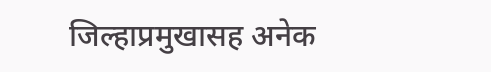जिल्हाप्रमुखासह अनेक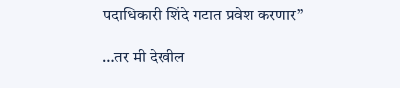पदाधिकारी शिंदे गटात प्रवेश करणार”

…तर मी देखील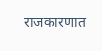राजकारणात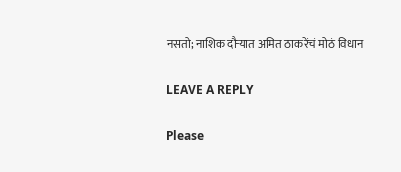नसतो; नाशिक दौऱ्यात अमित ठाकरेंचं मोठं विधान

LEAVE A REPLY

Please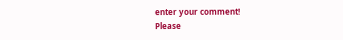enter your comment!
Please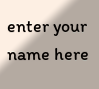enter your name here